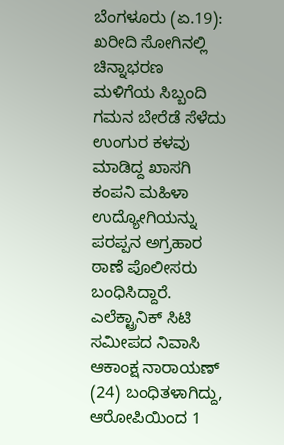ಬೆಂಗಳೂರು (ಏ.19): ಖರೀದಿ ಸೋಗಿನಲ್ಲಿ ಚಿನ್ನಾಭರಣ ಮಳಿಗೆಯ ಸಿಬ್ಬಂದಿ ಗಮನ ಬೇರೆಡೆ ಸೆಳೆದು ಉಂಗುರ ಕಳವು ಮಾಡಿದ್ದ ಖಾಸಗಿ ಕಂಪನಿ ಮಹಿಳಾ ಉದ್ಯೋಗಿಯನ್ನು ಪರಪ್ಪನ ಅಗ್ರಹಾರ ಠಾಣೆ ಪೊಲೀಸರು ಬಂಧಿಸಿದ್ದಾರೆ.
ಎಲೆಕ್ಟ್ರಾನಿಕ್ ಸಿಟಿ ಸಮೀಪದ ನಿವಾಸಿ ಆಕಾಂಕ್ಷ ನಾರಾಯಣ್ (24) ಬಂಧಿತಳಾಗಿದ್ದು, ಆರೋಪಿಯಿಂದ 1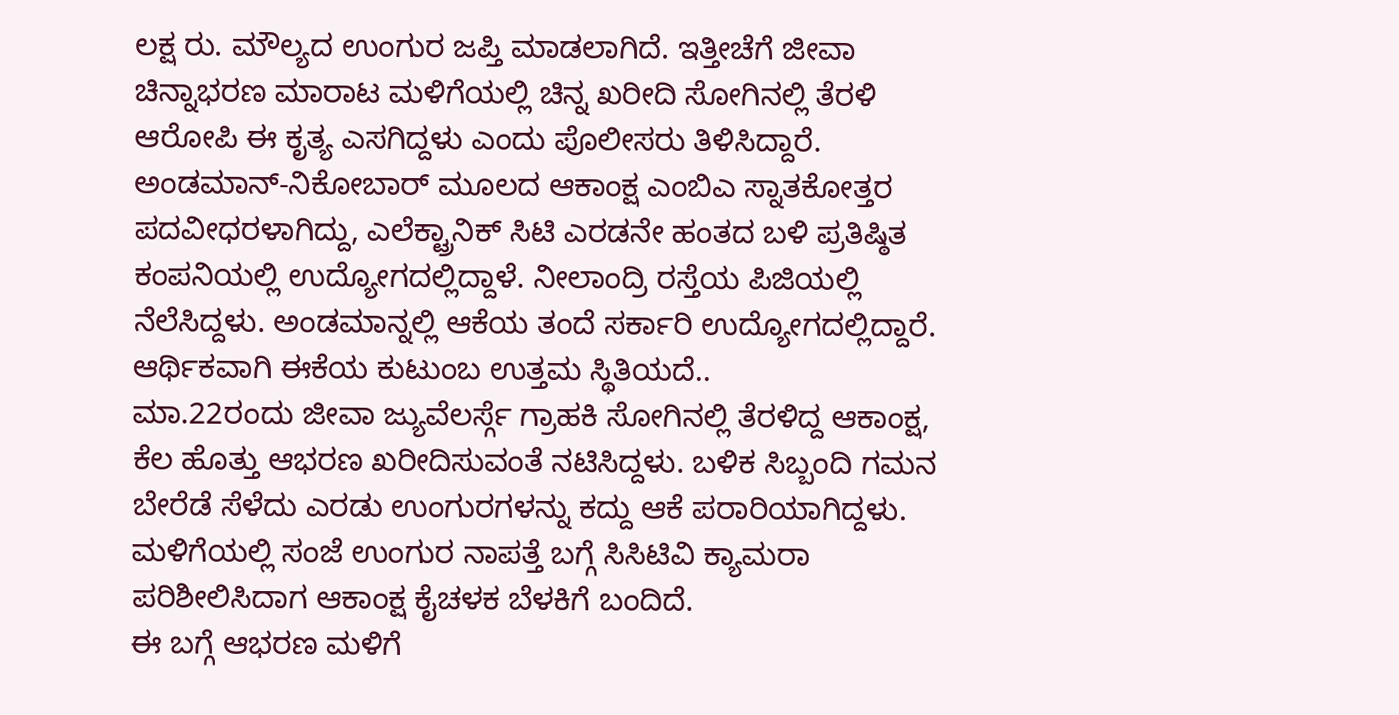ಲಕ್ಷ ರು. ಮೌಲ್ಯದ ಉಂಗುರ ಜಪ್ತಿ ಮಾಡಲಾಗಿದೆ. ಇತ್ತೀಚೆಗೆ ಜೀವಾ ಚಿನ್ನಾಭರಣ ಮಾರಾಟ ಮಳಿಗೆಯಲ್ಲಿ ಚಿನ್ನ ಖರೀದಿ ಸೋಗಿನಲ್ಲಿ ತೆರಳಿ ಆರೋಪಿ ಈ ಕೃತ್ಯ ಎಸಗಿದ್ದಳು ಎಂದು ಪೊಲೀಸರು ತಿಳಿಸಿದ್ದಾರೆ.
ಅಂಡಮಾನ್-ನಿಕೋಬಾರ್ ಮೂಲದ ಆಕಾಂಕ್ಷ ಎಂಬಿಎ ಸ್ನಾತಕೋತ್ತರ ಪದವೀಧರಳಾಗಿದ್ದು, ಎಲೆಕ್ಟ್ರಾನಿಕ್ ಸಿಟಿ ಎರಡನೇ ಹಂತದ ಬಳಿ ಪ್ರತಿಷ್ಠಿತ ಕಂಪನಿಯಲ್ಲಿ ಉದ್ಯೋಗದಲ್ಲಿದ್ದಾಳೆ. ನೀಲಾಂದ್ರಿ ರಸ್ತೆಯ ಪಿಜಿಯಲ್ಲಿ ನೆಲೆಸಿದ್ದಳು. ಅಂಡಮಾನ್ನಲ್ಲಿ ಆಕೆಯ ತಂದೆ ಸರ್ಕಾರಿ ಉದ್ಯೋಗದಲ್ಲಿದ್ದಾರೆ. ಆರ್ಥಿಕವಾಗಿ ಈಕೆಯ ಕುಟುಂಬ ಉತ್ತಮ ಸ್ಥಿತಿಯದೆ..
ಮಾ.22ರಂದು ಜೀವಾ ಜ್ಯುವೆಲರ್ಸ್ಗೆ ಗ್ರಾಹಕಿ ಸೋಗಿನಲ್ಲಿ ತೆರಳಿದ್ದ ಆಕಾಂಕ್ಷ, ಕೆಲ ಹೊತ್ತು ಆಭರಣ ಖರೀದಿಸುವಂತೆ ನಟಿಸಿದ್ದಳು. ಬಳಿಕ ಸಿಬ್ಬಂದಿ ಗಮನ ಬೇರೆಡೆ ಸೆಳೆದು ಎರಡು ಉಂಗುರಗಳನ್ನು ಕದ್ದು ಆಕೆ ಪರಾರಿಯಾಗಿದ್ದಳು. ಮಳಿಗೆಯಲ್ಲಿ ಸಂಜೆ ಉಂಗುರ ನಾಪತ್ತೆ ಬಗ್ಗೆ ಸಿಸಿಟಿವಿ ಕ್ಯಾಮರಾ ಪರಿಶೀಲಿಸಿದಾಗ ಆಕಾಂಕ್ಷ ಕೈಚಳಕ ಬೆಳಕಿಗೆ ಬಂದಿದೆ.
ಈ ಬಗ್ಗೆ ಆಭರಣ ಮಳಿಗೆ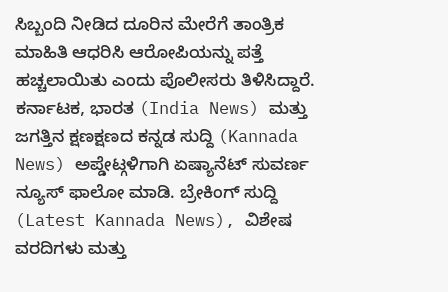ಸಿಬ್ಬಂದಿ ನೀಡಿದ ದೂರಿನ ಮೇರೆಗೆ ತಾಂತ್ರಿಕ ಮಾಹಿತಿ ಆಧರಿಸಿ ಆರೋಪಿಯನ್ನು ಪತ್ತೆ ಹಚ್ಚಲಾಯಿತು ಎಂದು ಪೊಲೀಸರು ತಿಳಿಸಿದ್ದಾರೆ.
ಕರ್ನಾಟಕ, ಭಾರತ (India News) ಮತ್ತು ಜಗತ್ತಿನ ಕ್ಷಣಕ್ಷಣದ ಕನ್ನಡ ಸುದ್ದಿ (Kannada News) ಅಪ್ಡೇಟ್ಗಳಿಗಾಗಿ ಏಷ್ಯಾನೆಟ್ ಸುವರ್ಣ ನ್ಯೂಸ್ ಫಾಲೋ ಮಾಡಿ. ಬ್ರೇಕಿಂಗ್ ಸುದ್ದಿ (Latest Kannada News), ವಿಶೇಷ ವರದಿಗಳು ಮತ್ತು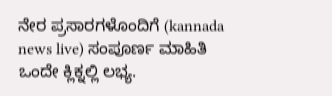ನೇರ ಪ್ರಸಾರಗಳೊಂದಿಗೆ (kannada news live) ಸಂಪೂರ್ಣ ಮಾಹಿತಿ ಒಂದೇ ಕ್ಲಿಕ್ನಲ್ಲಿ ಲಭ್ಯ.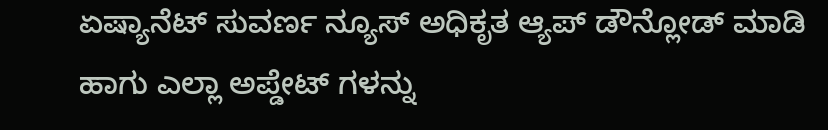ಏಷ್ಯಾನೆಟ್ ಸುವರ್ಣ ನ್ಯೂಸ್ ಅಧಿಕೃತ ಆ್ಯಪ್ ಡೌನ್ಲೋಡ್ ಮಾಡಿ ಹಾಗು ಎಲ್ಲಾ ಅಪ್ಡೇಟ್ ಗಳನ್ನು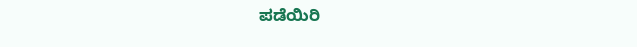ಪಡೆಯಿರಿ